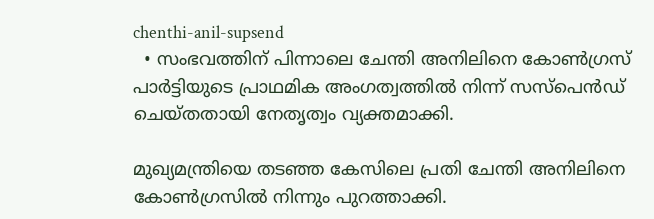chenthi-anil-supsend
  • സംഭവത്തിന് പിന്നാലെ ചേന്തി അനിലിനെ കോൺഗ്രസ് പാർട്ടിയുടെ പ്രാഥമിക അംഗത്വത്തിൽ നിന്ന് സസ്പെൻഡ് ചെയ്തതായി നേതൃത്വം വ്യക്തമാക്കി.

മുഖ്യമന്ത്രിയെ തടഞ്ഞ കേസിലെ പ്രതി ചേന്തി അനിലിനെ കോണ്‍ഗ്രസില്‍ നിന്നും പുറത്താക്കി.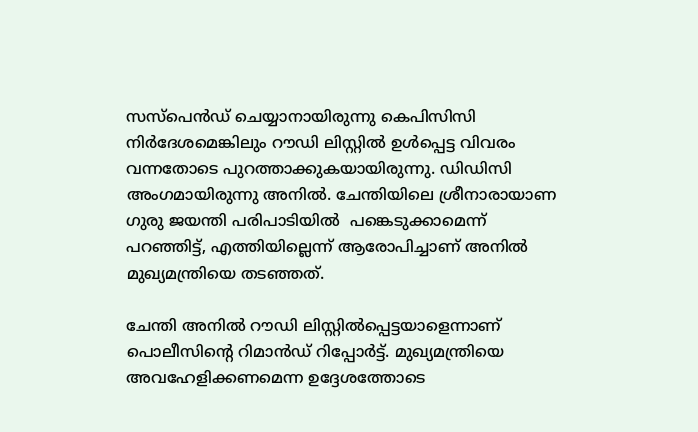സസ്പെ‍ന്‍ഡ് ചെയ്യാനായിരുന്നു കെപിസിസി നിര്‍ദേശമെങ്കിലും റൗഡി ലിസ്റ്റില്‍ ഉള്‍പ്പെട്ട വിവരം വന്നതോടെ പുറത്താക്കുകയായിരുന്നു. ഡിഡിസി അംഗമായിരുന്നു അനില്‍. ചേന്തിയിലെ ശ്രീനാരായാണ ഗുരു ജയന്തി പരിപാടിയില്‍  പങ്കെടുക്കാമെന്ന് പറഞ്ഞിട്ട്, എത്തിയില്ലെന്ന് ആരോപിച്ചാണ് അനില്‍ മുഖ്യമന്ത്രിയെ തടഞ്ഞത്.

ചേന്തി അനില്‍ റൗ‍ഡി ലിസ്റ്റില്‍പ്പെട്ടയാളെന്നാണ് പൊലീസിന്റെ റിമാന്‍ഡ് റിപ്പോര്‍ട്ട്. മുഖ്യമന്ത്രിയെ അവഹേളിക്കണമെന്ന ഉദ്ദേശത്തോടെ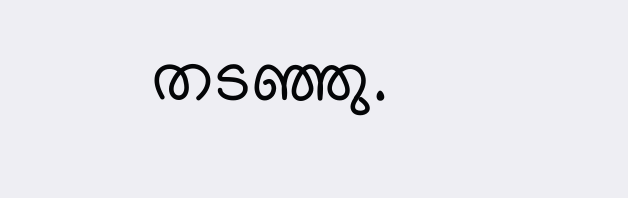തട‍ഞ്ഞു.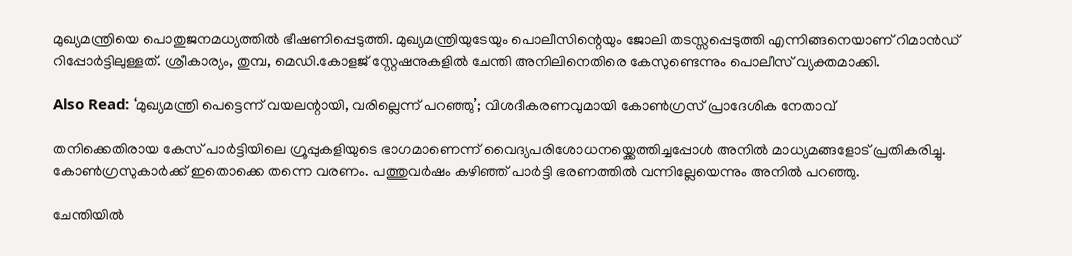മുഖ്യമന്ത്രിയെ പൊതുജനമധ്യത്തില്‍ ഭീഷണിപ്പെടുത്തി. മുഖ്യമന്ത്രിയുടേയും പൊലീസിന്റെയും ജോലി തടസ്സപ്പെടുത്തി എന്നിങ്ങനെയാണ് റിമാന്‍ഡ് റിപ്പോര്‍ട്ടിലുള്ളത്. ശ്രീകാര്യം, തുമ്പ, മെഡി.കോളജ് സ്റ്റേഷനുകളില്‍ ചേന്തി അനിലിനെതിരെ കേസുണ്ടെന്നും പൊലീസ് വ്യക്തമാക്കി.

Also Read: ‘മുഖ്യമന്ത്രി പെട്ടെന്ന് വയലന്റായി, വരില്ലെന്ന് പറഞ്ഞു’; വിശദീകരണവുമായി കോണ്‍ഗ്രസ് പ്രാദേശിക നേതാവ്

തനിക്കെതിരായ കേസ് പാര്‍ട്ടിയിലെ ഗ്രൂപ്പുകളിയുടെ ഭാഗമാണെന്ന് വൈദ്യപരിശോധനയ്ക്കെത്തിച്ചപ്പോള്‍ അനില്‍ മാധ്യമങ്ങളോട് പ്രതികരിച്ചു. കോൺഗ്രസുകാർക്ക് ഇതൊക്കെ തന്നെ വരണം. പത്തുവർഷം കഴിഞ്ഞ് പാർട്ടി ഭരണത്തിൽ വന്നില്ലേയെന്നും അനില്‍ പറഞ്ഞു.

ചേന്തിയില്‍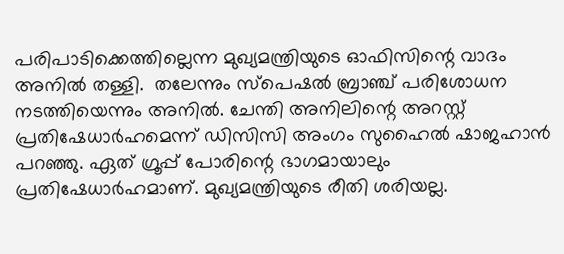പരിപാടിക്കെത്തില്ലെന്ന മുഖ്യമന്ത്രിയുടെ ഓഫിസിന്റെ വാദം അനില്‍ തള്ളി.  തലേന്നും സ്പെഷൽ ബ്രാഞ്ച് പരിശോധന നടത്തിയെന്നും അനില്‍. ചേന്തി അനിലിന്റെ അറസ്റ്റ് പ്രതിഷേധാര്‍ഹമെന്ന് ഡിസിസി അംഗം സുഹൈല്‍ ഷാജഹാന്‍ പറഞ്ഞു. ഏത് ഗ്രൂപ്പ് പോരിന്റെ ഭാഗമായാലും പ്രതിഷേധാര്‍ഹമാണ്. മുഖ്യമന്ത്രിയുടെ രീതി ശരിയല്ല.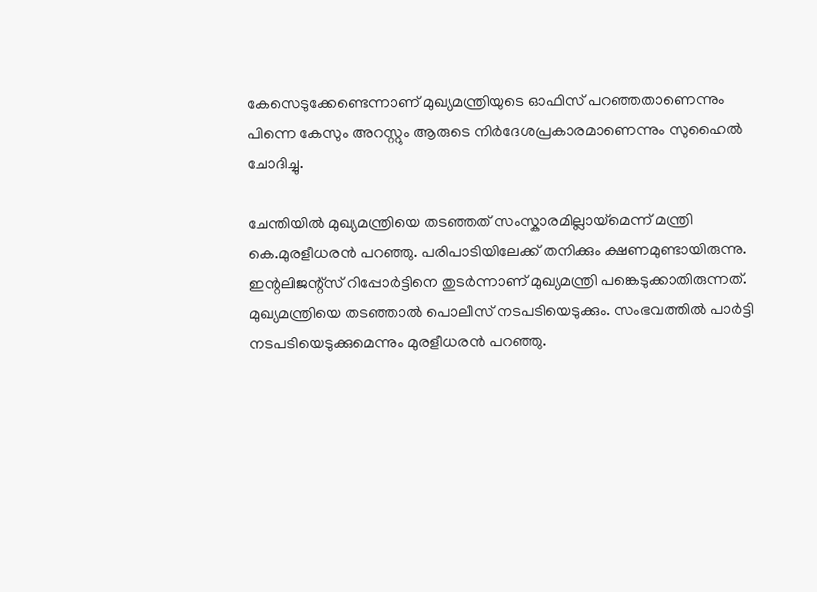കേസെടുക്കേണ്ടെന്നാണ് മുഖ്യമന്ത്രിയുടെ ഓഫിസ് പറഞ്ഞതാണെന്നും പിന്നെ കേസും അറസ്റ്റും ആരുടെ നിര്‍ദേശപ്രകാരമാണെന്നും സുഹൈല്‍ ചോദിച്ചു.

ചേന്തിയില്‍ മുഖ്യമന്ത്രിയെ തടഞ്ഞത് സംസ്കാരമില്ലായ്മെന്ന് മന്ത്രി കെ.മുരളീധരന്‍ പറഞ്ഞു. പരിപാടിയിലേക്ക് തനിക്കും ക്ഷണമുണ്ടായിരുന്നു. ഇന്റലിജന്റ്സ് റിപ്പോര്‍ട്ടിനെ തുടര്‍ന്നാണ് മുഖ്യമന്ത്രി പങ്കെടുക്കാതിരുന്നത്. മുഖ്യമന്ത്രിയെ തടഞ്ഞാല്‍ പൊലീസ് നടപടിയെടുക്കും. സംഭവത്തിൽ പാർട്ടി നടപടിയെടുക്കുമെന്നും മുരളീധരന്‍ പറഞ്ഞു.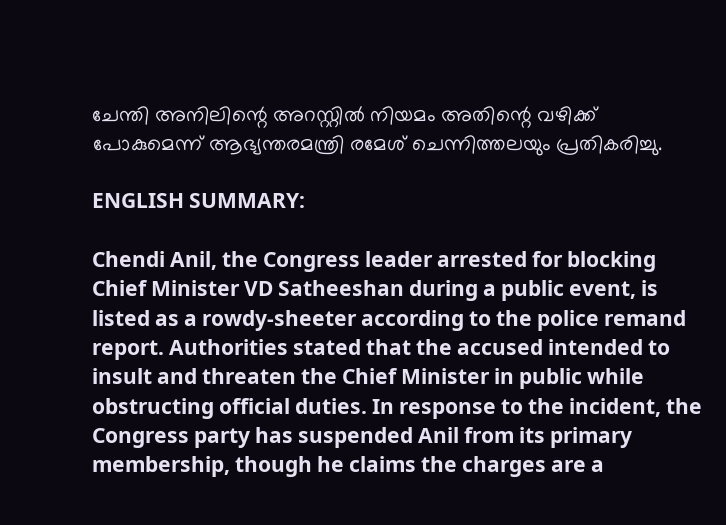ചേന്തി അനിലിന്റെ അറസ്റ്റില്‍ നിയമം അതിന്റെ വഴിക്ക് പോകുമെന്ന് ആഭ്യന്തരമന്ത്രി രമേശ് ചെന്നിത്തലയും പ്രതികരിച്ചു.

ENGLISH SUMMARY:

Chendi Anil, the Congress leader arrested for blocking Chief Minister VD Satheeshan during a public event, is listed as a rowdy-sheeter according to the police remand report. Authorities stated that the accused intended to insult and threaten the Chief Minister in public while obstructing official duties. In response to the incident, the Congress party has suspended Anil from its primary membership, though he claims the charges are a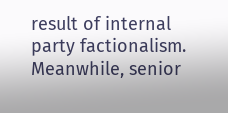result of internal party factionalism. Meanwhile, senior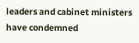leaders and cabinet ministers have condemned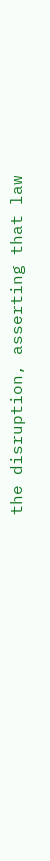the disruption, asserting that law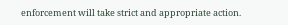enforcement will take strict and appropriate action.